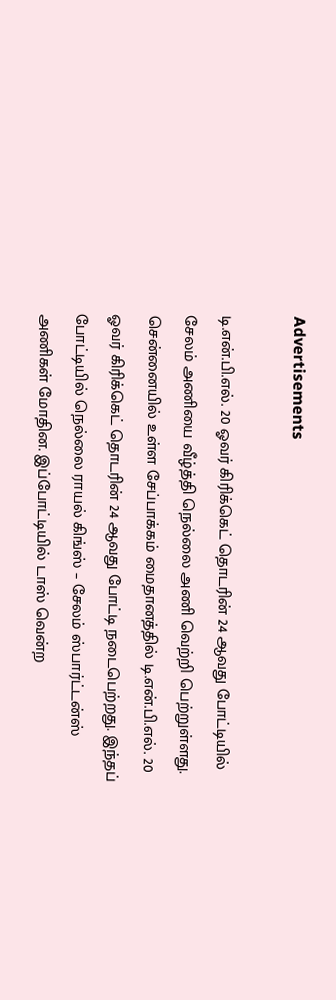Advertisements

டி.என்.பி.எல். 20 ஓவர் கிரிக்கெட் தொடரின் 24 ஆவது போட்டியில் சேலம் அணியை வீழ்த்தி நெல்லை அணி வெற்றி பெற்றுள்ளது.
சென்னையில் உள்ள சேப்பாக்கம் மைதானத்தில் டி.என்.பி.எல். 20 ஓவர் கிரிக்கெட் தொடரின் 24 ஆவது போட்டி நடைபெற்றது. இந்தப் போட்டியில் நெல்லை ராயல் கிங்ஸ் – சேலம் ஸ்பார்ட்டன்ஸ் அணிகள் மோதின. இப்போட்டியில் டாஸ் வென்ற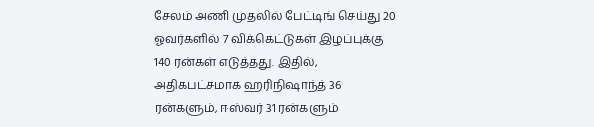சேலம் அணி முதலில் பேட்டிங் செய்து 20 ஓவர்களில் 7 விக்கெட்டுகள் இழப்புக்கு 140 ரன்கள் எடுத்தது. இதில், அதிகபட்சமாக ஹரிநிஷாந்த் 36 ரன்களும், ஈஸ்வர் 31 ரன்களும்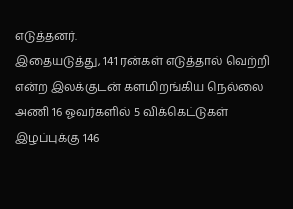எடுத்தனர்.
இதையடுத்து, 141 ரன்கள் எடுத்தால் வெற்றி என்ற இலக்குடன் களமிறங்கிய நெல்லை அணி 16 ஓவர்களில் 5 விக்கெட்டுகள் இழப்புக்கு 146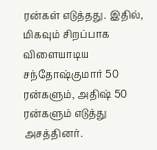ரன்கள் எடுத்தது. இதில், மிகவும் சிறப்பாக விளையாடிய சந்தோஷ்குமார் 50 ரன்களும், அதிஷ் 50 ரன்களும் எடுத்து அசத்தினர்.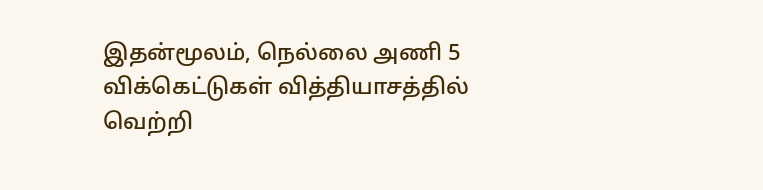இதன்மூலம், நெல்லை அணி 5 விக்கெட்டுகள் வித்தியாசத்தில் வெற்றி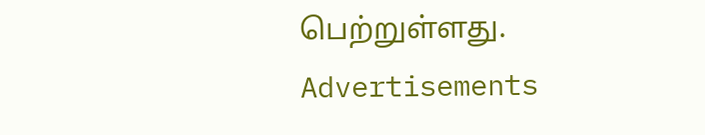பெற்றுள்ளது.
Advertisements